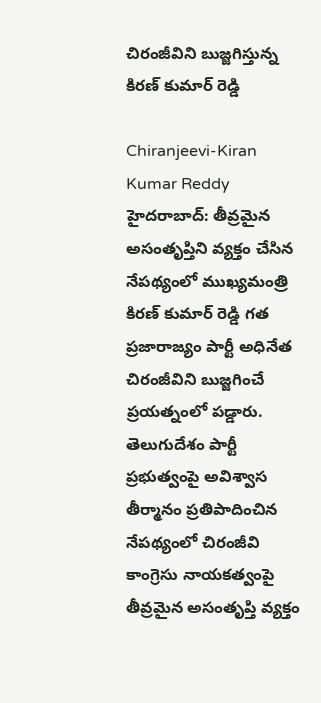చిరంజీవిని బుజ్జగిస్తున్న కిరణ్ కుమార్ రెడ్డి

Chiranjeevi-Kiran Kumar Reddy
హైదరాబాద్: తీవ్రమైన అసంతృప్తిని వ్యక్తం చేసిన నేపథ్యంలో ముఖ్యమంత్రి కిరణ్ కుమార్ రెడ్డి గత ప్రజారాజ్యం పార్టీ అధినేత చిరంజీవిని బుజ్జగించే ప్రయత్నంలో పడ్డారు. తెలుగుదేశం పార్టీ ప్రభుత్వంపై అవిశ్వాస తీర్మానం ప్రతిపాదించిన నేపథ్యంలో చిరంజీవి కాంగ్రెసు నాయకత్వంపై తీవ్రమైన అసంతృప్తి వ్యక్తం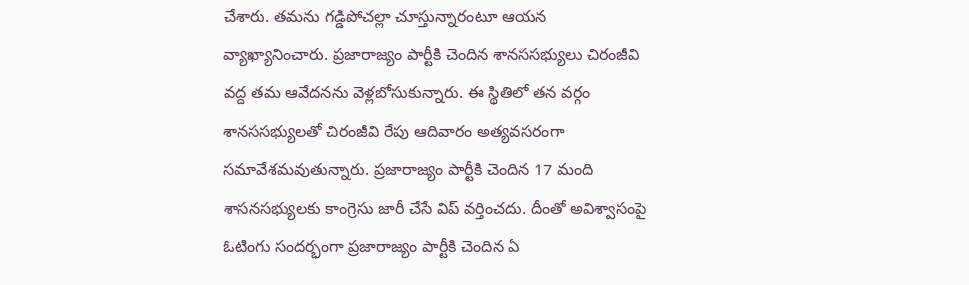చేశారు. తమను గడ్డిపోచల్లా చూస్తున్నారంటూ ఆయన వ్యాఖ్యానించారు. ప్రజారాజ్యం పార్టీకి చెందిన శానససభ్యులు చిరంజీవి వద్ద తమ ఆవేదనను వెళ్లబోసుకున్నారు. ఈ స్థితిలో తన వర్గం శానససభ్యులతో చిరంజీవి రేపు ఆదివారం అత్యవసరంగా సమావేశమవుతున్నారు. ప్రజారాజ్యం పార్టీకి చెందిన 17 మంది శాసనసభ్యులకు కాంగ్రెసు జారీ చేసే విప్ వర్తించదు. దీంతో అవిశ్వాసంపై ఓటింగు సందర్భంగా ప్రజారాజ్యం పార్టీకి చెందిన ఏ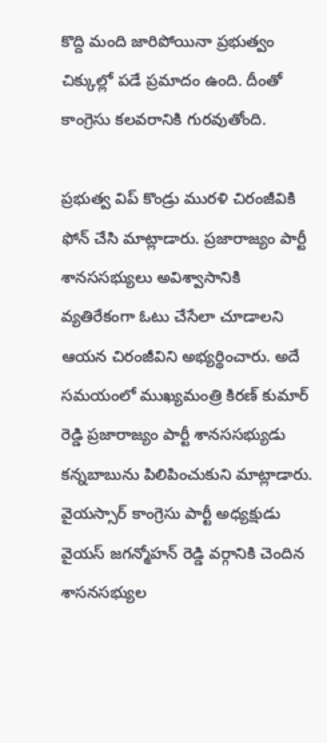కొద్ది మంది జారిపోయినా ప్రభుత్వం చిక్కుల్లో పడే ప్రమాదం ఉంది. దీంతో కాంగ్రెసు కలవరానికి గురవుతోంది.

ప్రభుత్వ విప్ కొండ్రు మురళి చిరంజీవికి ఫోన్ చేసి మాట్లాడారు. ప్రజారాజ్యం పార్టీ శానససభ్యులు అవిశ్వాసానికి వ్యతిరేకంగా ఓటు చేసేలా చూడాలని ఆయన చిరంజీవిని అభ్యర్థించారు. అదే సమయంలో ముఖ్యమంత్రి కిరణ్ కుమార్ రెడ్డి ప్రజారాజ్యం పార్టీ శానససభ్యుడు కన్నబాబును పిలిపించుకుని మాట్లాడారు. వైయస్సార్ కాంగ్రెసు పార్టీ అధ్యక్షుడు వైయస్ జగన్మోహన్ రెడ్డి వర్గానికి చెందిన శాసనసభ్యుల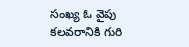సంఖ్య ఓ వైపు కలవరానికి గురి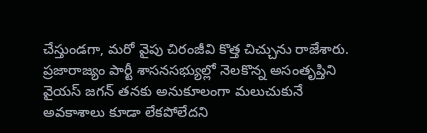చేస్తుండగా, మరో వైపు చిరంజీవి కొత్త చిచ్చును రాజేశారు. ప్రజారాజ్యం పార్టీ శాసనసభ్యుల్లో నెలకొన్న అసంతృప్తిని వైయస్ జగన్ తనకు అనుకూలంగా మలుచుకునే అవకాశాలు కూడా లేకపోలేదని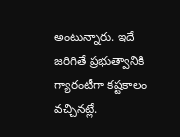అంటున్నారు. ఇదే జరిగితే ప్రభుత్వానికి గ్యారంటీగా కష్టకాలం వచ్చినట్లే.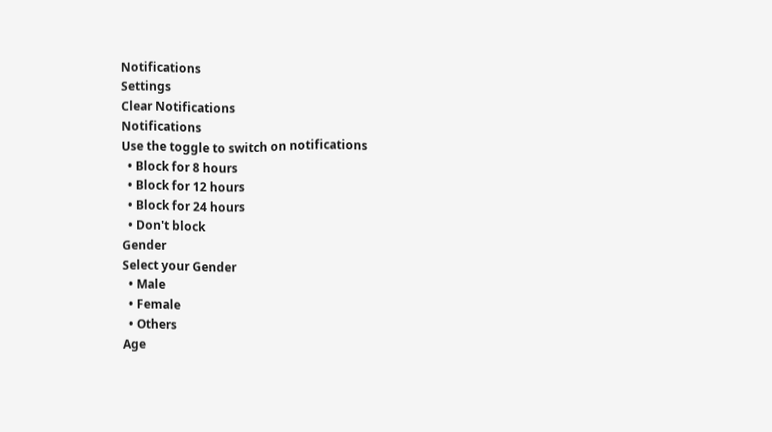Notifications
Settings
Clear Notifications
Notifications
Use the toggle to switch on notifications
  • Block for 8 hours
  • Block for 12 hours
  • Block for 24 hours
  • Don't block
Gender
Select your Gender
  • Male
  • Female
  • Others
Age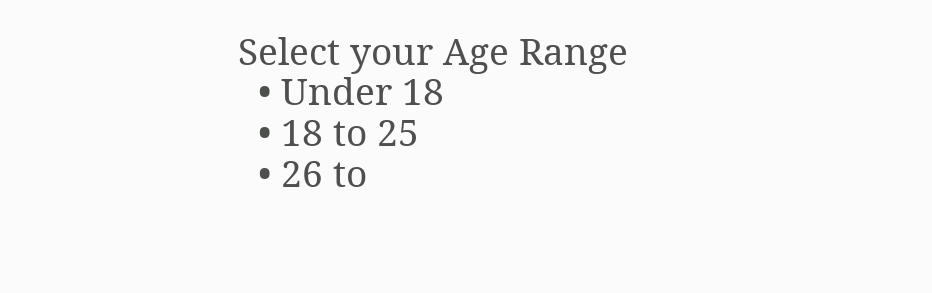Select your Age Range
  • Under 18
  • 18 to 25
  • 26 to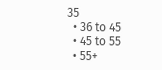35
  • 36 to 45
  • 45 to 55
  • 55+